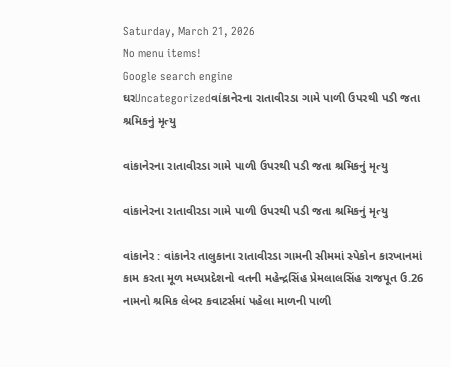Saturday, March 21, 2026
No menu items!
Google search engine
ઘરUncategorizedવાંકાનેરના રાતાવીરડા ગામે પાળી ઉપરથી પડી જતા શ્રમિકનું મૃત્યુ

વાંકાનેરના રાતાવીરડા ગામે પાળી ઉપરથી પડી જતા શ્રમિકનું મૃત્યુ

વાંકાનેરના રાતાવીરડા ગામે પાળી ઉપરથી પડી જતા શ્રમિકનું મૃત્યુ

વાંકાનેર : વાંકાનેર તાલુકાના રાતાવીરડા ગામની સીમમાં સ્પેકોન કારખાનમાં કામ કરતા મૂળ મધ્યપ્રદેશનો વતની મહેન્દ્રસિંહ પ્રેમલાલસિંહ રાજપૂત ઉ.26 નામનો શ્રમિક લેબર કવાટર્સમાં પહેલા માળની પાળી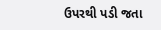ઉપરથી પડી જતા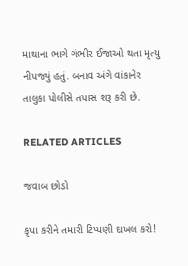માથાના ભાગે ગંભીર ઈજાઓ થતા મૃત્યુ નીપજ્યું હતું. બનાવ અંગે વાંકાનેર તાલુકા પોલીસે તપાસ શરૂ કરી છે.

RELATED ARTICLES

જવાબ છોડો

કૃપા કરીને તમારી ટિપ્પણી દાખલ કરો!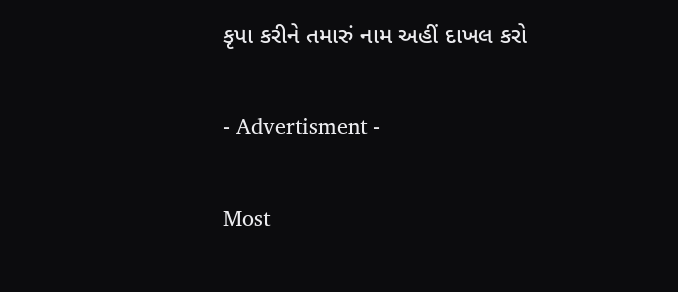કૃપા કરીને તમારું નામ અહીં દાખલ કરો

- Advertisment -

Most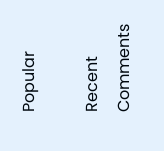Popular

Recent Comments